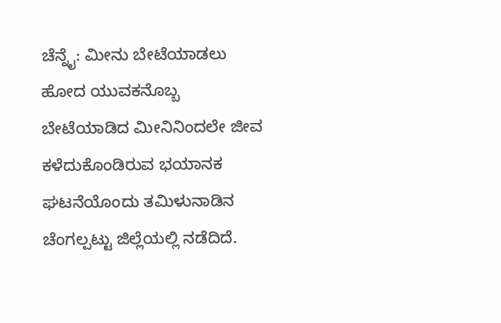ಚೆನ್ನೈ: ಮೀನು ಬೇಟೆಯಾಡಲು ಹೋದ ಯುವಕನೊಬ್ಬ ಬೇಟೆಯಾಡಿದ ಮೀನಿನಿಂದಲೇ ಜೀವ ಕಳೆದುಕೊಂಡಿರುವ ಭಯಾನಕ ಘಟನೆಯೊಂದು ತಮಿಳುನಾಡಿನ ಚೆಂಗಲ್ಪಟ್ಟು ಜಿಲ್ಲೆಯಲ್ಲಿ ನಡೆದಿದೆ.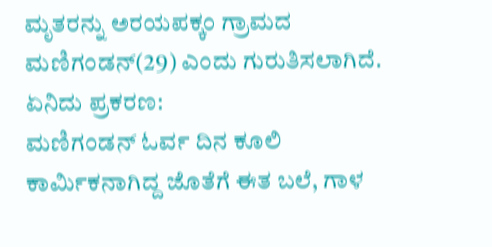ಮೃತರನ್ನು ಅರಯಪಕ್ಕಂ ಗ್ರಾಮದ ಮಣಿಗಂಡನ್(29) ಎಂದು ಗುರುತಿಸಲಾಗಿದೆ.
ಏನಿದು ಪ್ರಕರಣ:
ಮಣಿಗಂಡನ್ ಓರ್ವ ದಿನ ಕೂಲಿ ಕಾರ್ಮಿಕನಾಗಿದ್ದ ಜೊತೆಗೆ ಈತ ಬಲೆ, ಗಾಳ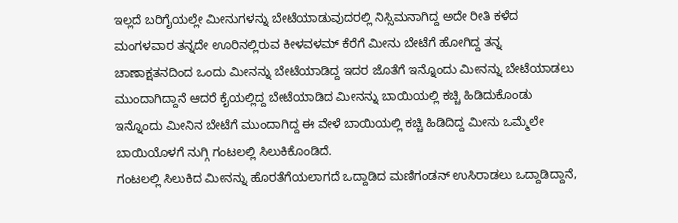ಇಲ್ಲದೆ ಬರಿಗೈಯಲ್ಲೇ ಮೀನುಗಳನ್ನು ಬೇಟೆಯಾಡುವುದರಲ್ಲಿ ನಿಸ್ಸಿಮನಾಗಿದ್ದ ಅದೇ ರೀತಿ ಕಳೆದ ಮಂಗಳವಾರ ತನ್ನದೇ ಊರಿನಲ್ಲಿರುವ ಕೀಳವಳಮ್ ಕೆರೆಗೆ ಮೀನು ಬೇಟೆಗೆ ಹೋಗಿದ್ದ ತನ್ನ ಚಾಣಾಕ್ಷತನದಿಂದ ಒಂದು ಮೀನನ್ನು ಬೇಟೆಯಾಡಿದ್ದ ಇದರ ಜೊತೆಗೆ ಇನ್ನೊಂದು ಮೀನನ್ನು ಬೇಟೆಯಾಡಲು ಮುಂದಾಗಿದ್ದಾನೆ ಆದರೆ ಕೈಯಲ್ಲಿದ್ದ ಬೇಟೆಯಾಡಿದ ಮೀನನ್ನು ಬಾಯಿಯಲ್ಲಿ ಕಚ್ಚಿ ಹಿಡಿದುಕೊಂಡು ಇನ್ನೊಂದು ಮೀನಿನ ಬೇಟೆಗೆ ಮುಂದಾಗಿದ್ದ ಈ ವೇಳೆ ಬಾಯಿಯಲ್ಲಿ ಕಚ್ಚಿ ಹಿಡಿದಿದ್ದ ಮೀನು ಒಮ್ಮೆಲೇ ಬಾಯಿಯೊಳಗೆ ನುಗ್ಗಿ ಗಂಟಲಲ್ಲಿ ಸಿಲುಕಿಕೊಂಡಿದೆ.
ಗಂಟಲಲ್ಲಿ ಸಿಲುಕಿದ ಮೀನನ್ನು ಹೊರತೆಗೆಯಲಾಗದೆ ಒದ್ದಾಡಿದ ಮಣಿಗಂಡನ್ ಉಸಿರಾಡಲು ಒದ್ದಾಡಿದ್ದಾನೆ,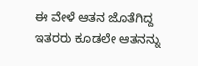ಈ ವೇಳೆ ಆತನ ಜೊತೆಗಿದ್ದ ಇತರರು ಕೂಡಲೇ ಆತನನ್ನು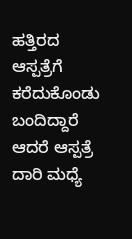ಹತ್ತಿರದ ಆಸ್ಪತ್ರೆಗೆ ಕರೆದುಕೊಂಡು ಬಂದಿದ್ದಾರೆ ಆದರೆ ಆಸ್ಪತ್ರೆ ದಾರಿ ಮಧ್ಯೆ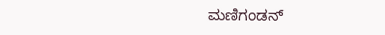ಮಣಿಗಂಡನ್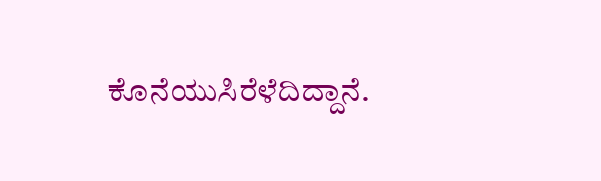ಕೊನೆಯುಸಿರೆಳೆದಿದ್ದಾನೆ.